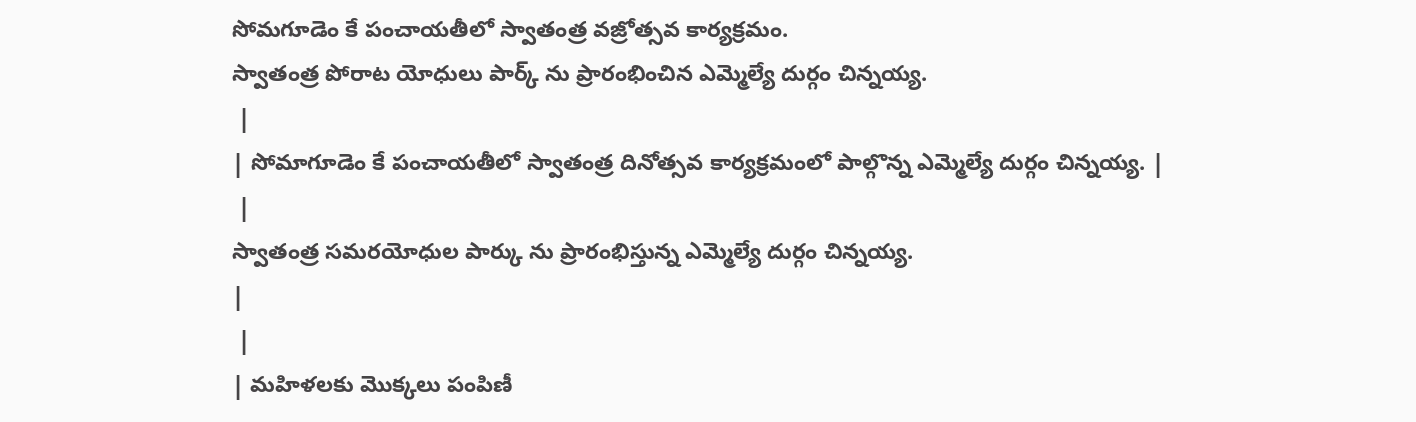సోమగూడెం కే పంచాయతీలో స్వాతంత్ర వజ్రోత్సవ కార్యక్రమం.
స్వాతంత్ర పోరాట యోధులు పార్క్ ను ప్రారంభించిన ఎమ్మెల్యే దుర్గం చిన్నయ్య.
 |
| సోమాగూడెం కే పంచాయతీలో స్వాతంత్ర దినోత్సవ కార్యక్రమంలో పాల్గొన్న ఎమ్మెల్యే దుర్గం చిన్నయ్య. |
 |
స్వాతంత్ర సమరయోధుల పార్కు ను ప్రారంభిస్తున్న ఎమ్మెల్యే దుర్గం చిన్నయ్య.
|
 |
| మహిళలకు మొక్కలు పంపిణీ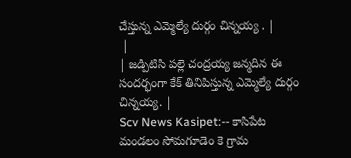చేస్తున్న ఎమ్మెల్యే దుర్గం చిన్నయ్య . |
 |
| జడ్పిటిసి పల్లె చంద్రయ్య జన్మదిన ఈ సందర్భంగా కేక్ తినిపిస్తున్న ఎమ్మెల్యే దుర్గం చిన్నయ్య. |
Scv News Kasipet:-- కాసిపేట మండలం సోమగూడెం కె గ్రామ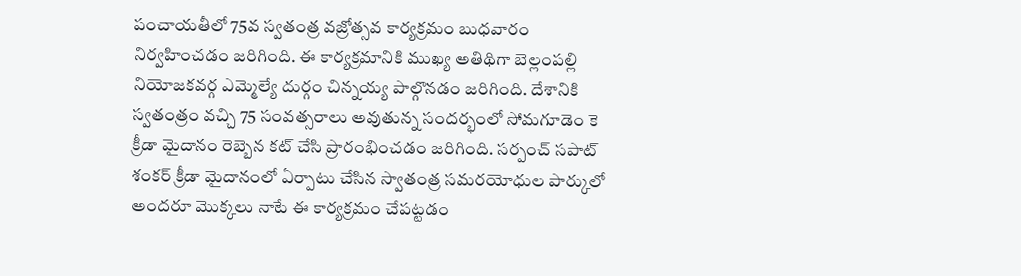పంచాయతీలో 75వ స్వతంత్ర వజ్రోత్సవ కార్యక్రమం బుధవారం నిర్వహించడం జరిగింది. ఈ కార్యక్రమానికి ముఖ్య అతిథిగా బెల్లంపల్లి నియోజకవర్గ ఎమ్మెల్యే దుర్గం చిన్నయ్య పాల్గొనడం జరిగింది. దేశానికి స్వతంత్రం వచ్చి 75 సంవత్సరాలు అవుతున్న సందర్భంలో సోమగూడెం కె క్రీడా మైదానం రెబ్బెన కట్ చేసి ప్రారంభించడం జరిగింది. సర్పంచ్ సపాట్ శంకర్ క్రీడా మైదానంలో ఏర్పాటు చేసిన స్వాతంత్ర సమరయోధుల పార్కులో అందరూ మొక్కలు నాటే ఈ కార్యక్రమం చేపట్టడం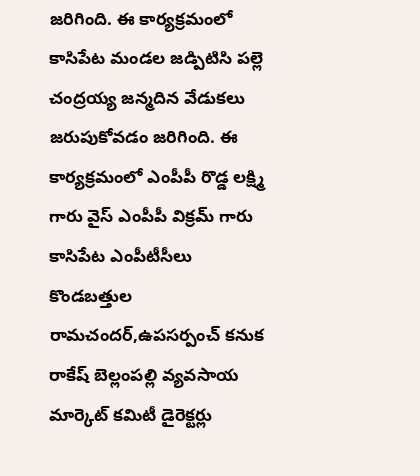జరిగింది. ఈ కార్యక్రమంలో కాసిపేట మండల జడ్పిటిసి పల్లె చంద్రయ్య జన్మదిన వేడుకలు జరుపుకోవడం జరిగింది. ఈ కార్యక్రమంలో ఎంపీపీ రొడ్డ లక్ష్మి గారు వైస్ ఎంపీపీ విక్రమ్ గారు కాసిపేట ఎంపీటీసీలు కొండబత్తుల రామచందర్,ఉపసర్పంచ్ కనుక రాకేష్ బెల్లంపల్లి వ్యవసాయ మార్కెట్ కమిటీ డైరెక్టర్లు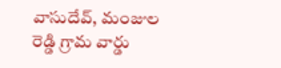వాసుదేవ్, మంజుల రెడ్డి గ్రామ వార్డు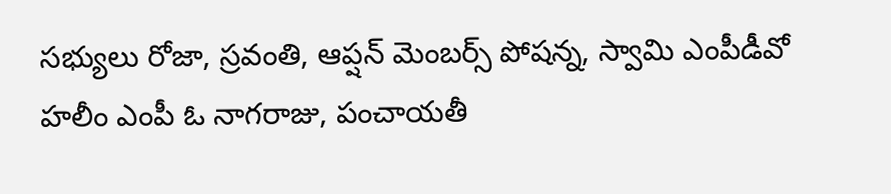సభ్యులు రోజా, స్రవంతి, ఆప్షన్ మెంబర్స్ పోషన్న, స్వామి ఎంపీడీవో హలీం ఎంపీ ఓ నాగరాజు, పంచాయతీ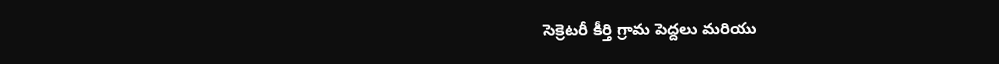సెక్రెటరీ కీర్తి గ్రామ పెద్దలు మరియు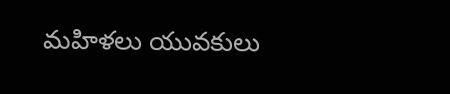మహిళలు యువకులు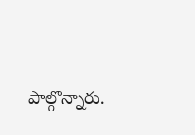పాల్గొన్నారు.